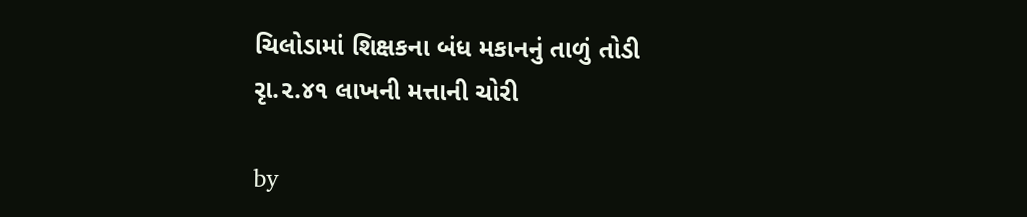ચિલોડામાં શિક્ષકના બંધ મકાનનું તાળું તોડી રૃા.૨.૪૧ લાખની મત્તાની ચોરી

by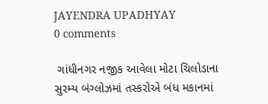JAYENDRA UPADHYAY
0 comments

 ગાંધીનગર નજીક આવેલા મોટા ચિલોડાના સુરમ્ય બંગ્લોઝમાં તસ્કરોએ બંધ મકાનમાં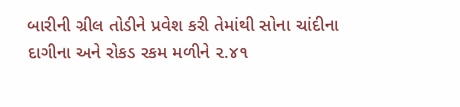બારીની ગ્રીલ તોડીને પ્રવેશ કરી તેમાંથી સોના ચાંદીના દાગીના અને રોકડ રકમ મળીને ૨.૪૧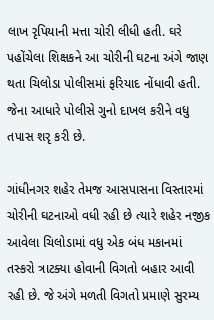લાખ રૃપિયાની મત્તા ચોરી લીધી હતી. ઘરે પહોંચેલા શિક્ષકને આ ચોરીની ઘટના અંગે જાણ થતા ચિલોડા પોલીસમાં ફરિયાદ નોંધાવી હતી. જેના આધારે પોલીસે ગુનો દાખલ કરીને વધુ તપાસ શરૃ કરી છે.

ગાંધીનગર શહેર તેમજ આસપાસના વિસ્તારમાં ચોરીની ઘટનાઓ વધી રહી છે ત્યારે શહેર નજીક આવેલા ચિલોડામાં વધુ એક બંધ મકાનમાં તસ્કરો ત્રાટક્યા હોવાની વિગતો બહાર આવી રહી છે. જે અંગે મળતી વિગતો પ્રમાણે સુરમ્ય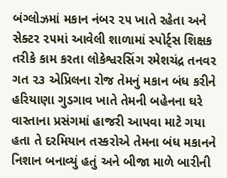બંગ્લોઝમાં મકાન નંબર ૨૫ ખાતે રહેતા અને સેક્ટર ૨૫માં આવેલી શાળામાં સ્પોર્ટ્સ શિક્ષક તરીકે કામ કરતા લોકેશ્વરસિંગ રમેશચંદ્ર તનવર ગત ૨૩ એપ્રિલના રોજ તેમનું મકાન બંધ કરીને હરિયાણા ગુડગાવ ખાતે તેમની બહેનના ઘરે વાસ્તાના પ્રસંગમાં હાજરી આપવા માટે ગયા હતા તે દરમિયાન તસ્કરોએ તેમના બંધ મકાનને નિશાન બનાવ્યું હતું અને બીજા માળે બારીની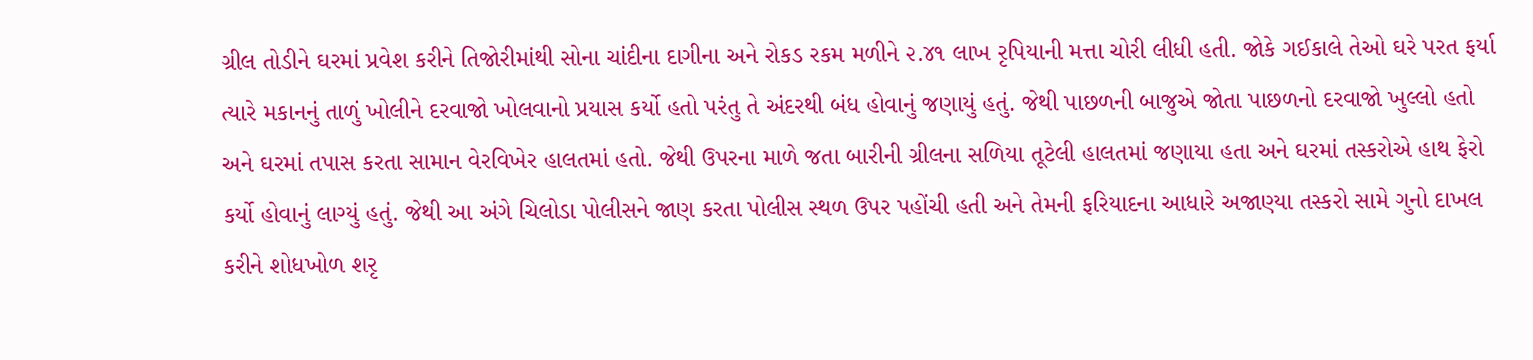ગ્રીલ તોડીને ઘરમાં પ્રવેશ કરીને તિજોરીમાંથી સોના ચાંદીના દાગીના અને રોકડ રકમ મળીને ૨.૪૧ લાખ રૃપિયાની મત્તા ચોરી લીધી હતી. જોકે ગઈકાલે તેઓ ઘરે પરત ફર્યા ત્યારે મકાનનું તાળું ખોલીને દરવાજો ખોલવાનો પ્રયાસ કર્યો હતો પરંતુ તે અંદરથી બંધ હોવાનું જણાયું હતું. જેથી પાછળની બાજુએ જોતા પાછળનો દરવાજો ખુલ્લો હતો અને ઘરમાં તપાસ કરતા સામાન વેરવિખેર હાલતમાં હતો. જેથી ઉપરના માળે જતા બારીની ગ્રીલના સળિયા તૂટેલી હાલતમાં જણાયા હતા અને ઘરમાં તસ્કરોએ હાથ ફેરો કર્યો હોવાનું લાગ્યું હતું. જેથી આ અંગે ચિલોડા પોલીસને જાણ કરતા પોલીસ સ્થળ ઉપર પહોંચી હતી અને તેમની ફરિયાદના આધારે અજાણ્યા તસ્કરો સામે ગુનો દાખલ કરીને શોધખોળ શરૃ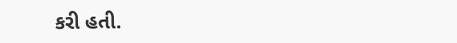કરી હતી.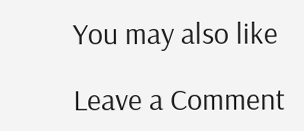You may also like

Leave a Comment